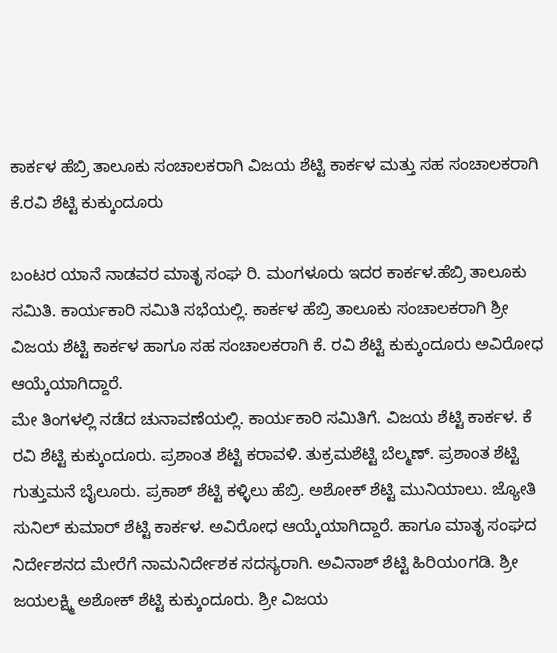ಕಾರ್ಕಳ ಹೆಬ್ರಿ ತಾಲೂಕು ಸಂಚಾಲಕರಾಗಿ ವಿಜಯ ಶೆಟ್ಟಿ ಕಾರ್ಕಳ ಮತ್ತು ಸಹ ಸಂಚಾಲಕರಾಗಿ ಕೆ.ರವಿ ಶೆಟ್ಟಿ ಕುಕ್ಕುಂದೂರು

ಬಂಟರ ಯಾನೆ ನಾಡವರ ಮಾತೃ ಸಂಘ ರಿ. ಮಂಗಳೂರು ಇದರ ಕಾರ್ಕಳ.ಹೆಬ್ರಿ ತಾಲೂಕು ಸಮಿತಿ. ಕಾರ್ಯಕಾರಿ ಸಮಿತಿ ಸಭೆಯಲ್ಲಿ. ಕಾರ್ಕಳ ಹೆಬ್ರಿ ತಾಲೂಕು ಸಂಚಾಲಕರಾಗಿ ಶ್ರೀ ವಿಜಯ ಶೆಟ್ಟಿ ಕಾರ್ಕಳ ಹಾಗೂ ಸಹ ಸಂಚಾಲಕರಾಗಿ ಕೆ. ರವಿ ಶೆಟ್ಟಿ ಕುಕ್ಕುಂದೂರು ಅವಿರೋಧ ಆಯ್ಕೆಯಾಗಿದ್ದಾರೆ.
ಮೇ ತಿಂಗಳಲ್ಲಿ ನಡೆದ ಚುನಾವಣೆಯಲ್ಲಿ. ಕಾರ್ಯಕಾರಿ ಸಮಿತಿಗೆ. ವಿಜಯ ಶೆಟ್ಟಿ ಕಾರ್ಕಳ. ಕೆ ರವಿ ಶೆಟ್ಟಿ ಕುಕ್ಕುಂದೂರು. ಪ್ರಶಾಂತ ಶೆಟ್ಟಿ ಕರಾವಳಿ. ತುಕ್ರಮಶೆಟ್ಟಿ ಬೆಲ್ಮಣ್. ಪ್ರಶಾಂತ ಶೆಟ್ಟಿ ಗುತ್ತುಮನೆ ಬೈಲೂರು. ಪ್ರಕಾಶ್ ಶೆಟ್ಟಿ ಕಳ್ಳಿಲು ಹೆಬ್ರಿ. ಅಶೋಕ್ ಶೆಟ್ಟಿ ಮುನಿಯಾಲು. ಜ್ಯೋತಿ ಸುನಿಲ್ ಕುಮಾರ್ ಶೆಟ್ಟಿ ಕಾರ್ಕಳ. ಅವಿರೋಧ ಆಯ್ಕೆಯಾಗಿದ್ದಾರೆ. ಹಾಗೂ ಮಾತೃ ಸಂಘದ ನಿರ್ದೇಶನದ ಮೇರೆಗೆ ನಾಮನಿರ್ದೇಶಕ ಸದಸ್ಯರಾಗಿ. ಅವಿನಾಶ್ ಶೆಟ್ಟಿ ಹಿರಿಯoಗಡಿ. ಶ್ರೀ ಜಯಲಕ್ಷ್ಮಿ ಅಶೋಕ್ ಶೆಟ್ಟಿ ಕುಕ್ಕುಂದೂರು. ಶ್ರೀ ವಿಜಯ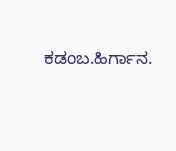ಕಡಂಬ.ಹಿರ್ಗಾನ.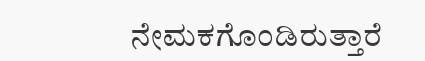ನೇಮಕಗೊಂಡಿರುತ್ತಾರೆ